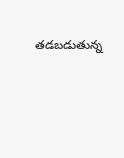తడబడుతున్న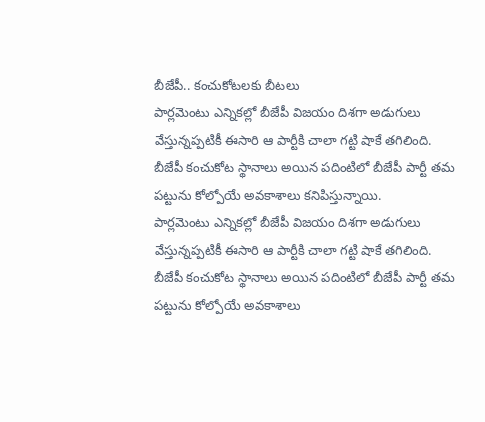బీజేపీ.. కంచుకోటలకు బీటలు
పార్లమెంటు ఎన్నికల్లో బీజేపీ విజయం దిశగా అడుగులు వేస్తున్నప్పటికీ ఈసారి ఆ పార్టీకి చాలా గట్టి షాకే తగిలింది. బీజేపీ కంచుకోట స్థానాలు అయిన పదింటిలో బీజేపీ పార్టీ తమ పట్టును కోల్పోయే అవకాశాలు కనిపిస్తున్నాయి.
పార్లమెంటు ఎన్నికల్లో బీజేపీ విజయం దిశగా అడుగులు వేస్తున్నప్పటికీ ఈసారి ఆ పార్టీకి చాలా గట్టి షాకే తగిలింది. బీజేపీ కంచుకోట స్థానాలు అయిన పదింటిలో బీజేపీ పార్టీ తమ పట్టును కోల్పోయే అవకాశాలు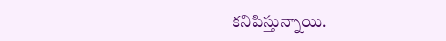కనిపిస్తున్నాయి.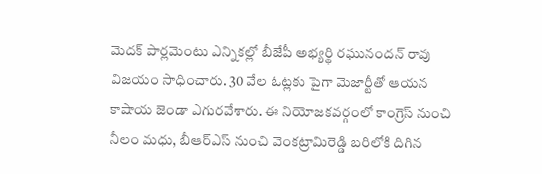మెదక్ పార్లమెంటు ఎన్నికల్లో బీజేపీ అభ్యర్థి రఘునందన్ రావు విజయం సాధించారు. 30 వేల ఓట్లకు పైగా మెజార్టీతో ఆయన కాషాయ జెండా ఎగురవేశారు. ఈ నియోజకవర్గంలో కాంగ్రెస్ నుంచి నీలం మధు, బీఆర్ఎస్ నుంచి వెంకట్రామిరెడ్డి బరిలోకి దిగిన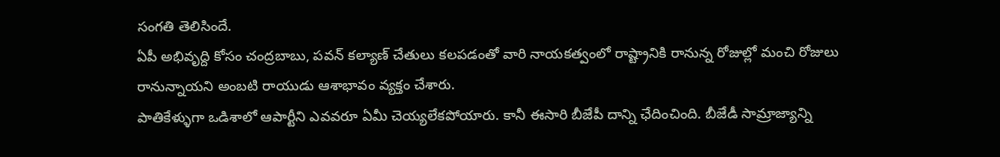సంగతి తెలిసిందే.
ఏపీ అభివృద్ది కోసం చంద్రబాబు, పవన్ కల్యాణ్ చేతులు కలపడంతో వారి నాయకత్వంలో రాష్ట్రానికి రానున్న రోజుల్లో మంచి రోజులు రానున్నాయని అంబటి రాయుడు ఆశాభావం వ్యక్తం చేశారు.
పాతికేళ్ళుగా ఒడిశాలో ఆపార్టీని ఎవవరూ ఏమీ చెయ్యలేకపోయారు. కానీ ఈసారి బీజేపీ దాన్ని ఛేదించింది. బీజేడీ సామ్రాజ్యాన్ని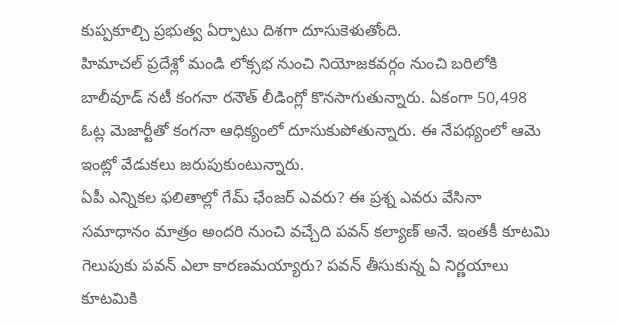కుప్పకూల్చి ప్రభుత్వ ఏర్పాటు దిశగా దూసుకెళుతోంది.
హిమాచల్ ప్రదేశ్లో మండి లోక్సభ నుంచి నియోజకవర్గం నుంచి బరిలోకి బాలీవూడ్ నటీ కంగనా రనౌత్ లీడింగ్లో కొనసాగుతున్నారు. ఏకంగా 50,498 ఓట్ల మెజార్టీతో కంగనా ఆధిక్యంలో దూసుకుపోతున్నారు. ఈ నేపథ్యంలో ఆమె ఇంట్లో వేడుకలు జరుపుకుంటున్నారు.
ఏపీ ఎన్నికల ఫలితాల్లో గేమ్ ఛేంజర్ ఎవరు? ఈ ప్రశ్న ఎవరు వేసినా సమాధానం మాత్రం అందరి నుంచి వచ్చేది పవన్ కల్యాణ్ అనే. ఇంతకీ కూటమి గెలుపుకు పవన్ ఎలా కారణమయ్యారు? పవన్ తీసుకున్న ఏ నిర్ణయాలు కూటమికి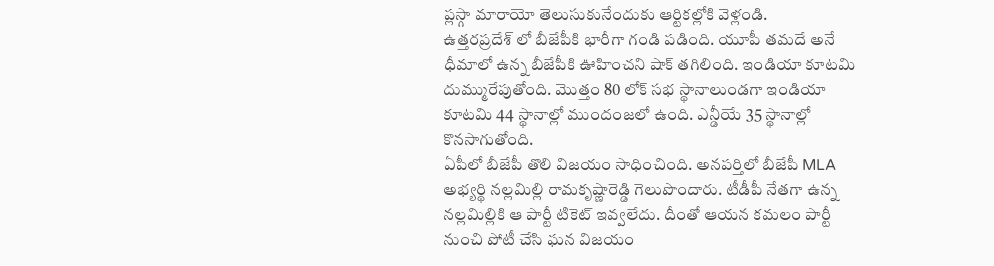ప్లస్గా మారాయో తెలుసుకునేందుకు ఆర్టికల్లోకి వెళ్లండి.
ఉత్తరప్రదేశ్ లో బీజేపీకి భారీగా గండి పడింది. యూపీ తమదే అనే ధీమాలో ఉన్న బీజేపీకి ఊహించని షాక్ తగిలింది. ఇండియా కూటమి దుమ్మురేపుతోంది. మొత్తం 80 లోక్ సభ స్థానాలుండగా ఇండియా కూటమి 44 స్థానాల్లో ముందంజలో ఉంది. ఎన్డీయే 35 స్థానాల్లో కొనసాగుతోంది.
ఏపీలో బీజేపీ తొలి విజయం సాధించింది. అనపర్తిలో బీజేపీ MLA అభ్యర్థి నల్లమిల్లి రామకృష్ణారెడ్డి గెలుపొందారు. టీడీపీ నేతగా ఉన్న నల్లమిల్లికి ఆ పార్టీ టికెట్ ఇవ్వలేదు. దీంతో ఆయన కమలం పార్టీ నుంచి పోటీ చేసి ఘన విజయం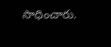సాధించారు.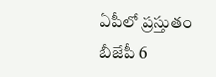ఏపీలో ప్రస్తుతం బీజేపీ 6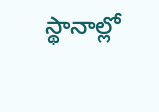స్థానాల్లో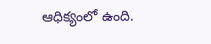ఆధిక్యంలో ఉంది.